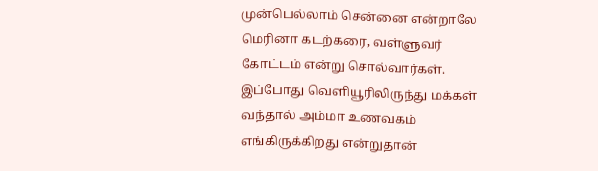முன்பெல்லாம் சென்னை என்றாலே மெரினா கடற்கரை, வள்ளுவர் கோட்டம் என்று சொல்வார்கள். இப்போது வெளியூரிலிருந்து மக்கள் வந்தால் அம்மா உணவகம் எங்கிருக்கிறது என்றுதான்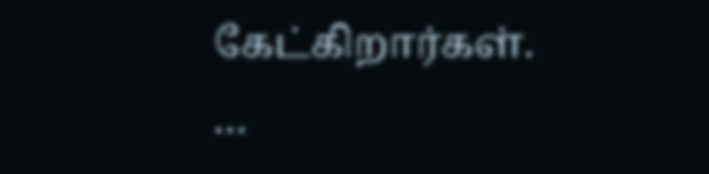கேட்கிறார்கள்.
…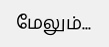மேலும்...